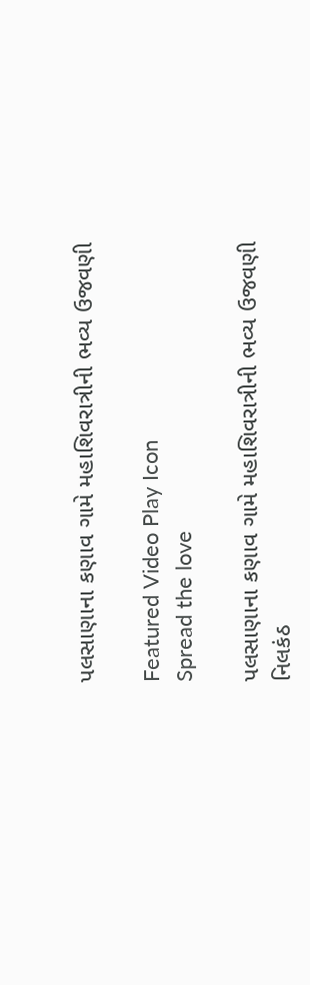પલસાણાના કણાવ ગામે મહાશિવરાત્રીની ભવ્ય ઉજવણી

Featured Video Play Icon
Spread the love

પલસાણાના કણાવ ગામે મહાશિવરાત્રીની ભવ્ય ઉજવણી
નિલકંઠ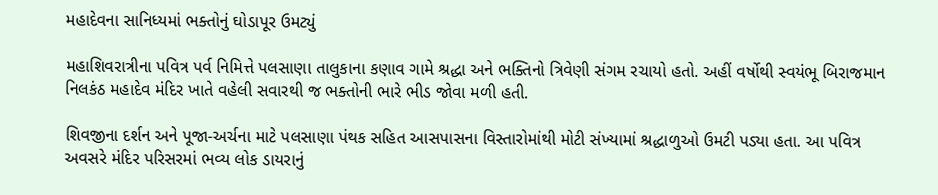મહાદેવના સાનિધ્યમાં ભક્તોનું ઘોડાપૂર ઉમટ્યું

મહાશિવરાત્રીના પવિત્ર પર્વ નિમિત્તે પલસાણા તાલુકાના કણાવ ગામે શ્રદ્ધા અને ભક્તિનો ત્રિવેણી સંગમ રચાયો હતો. અહીં વર્ષોથી સ્વયંભૂ બિરાજમાન નિલકંઠ મહાદેવ મંદિર ખાતે વહેલી સવારથી જ ભક્તોની ભારે ભીડ જોવા મળી હતી.

શિવજીના દર્શન અને પૂજા-અર્ચના માટે પલસાણા પંથક સહિત આસપાસના વિસ્તારોમાંથી મોટી સંખ્યામાં શ્રદ્ધાળુઓ ઉમટી પડ્યા હતા. આ પવિત્ર અવસરે મંદિર પરિસરમાં ભવ્ય લોક ડાયરાનું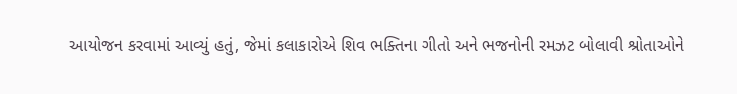આયોજન કરવામાં આવ્યું હતું, જેમાં કલાકારોએ શિવ ભક્તિના ગીતો અને ભજનોની રમઝટ બોલાવી શ્રોતાઓને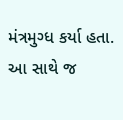મંત્રમુગ્ધ કર્યા હતા. આ સાથે જ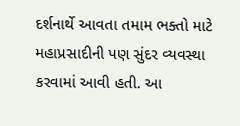દર્શનાર્થે આવતા તમામ ભક્તો માટે મહાપ્રસાદીની પણ સુંદર વ્યવસ્થા કરવામાં આવી હતી. આ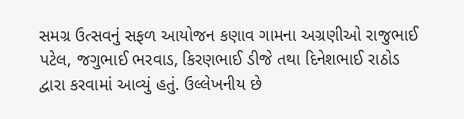સમગ્ર ઉત્સવનું સફળ આયોજન કણાવ ગામના અગ્રણીઓ રાજુભાઈ પટેલ, જગુભાઈ ભરવાડ, કિરણભાઈ ડીજે તથા દિનેશભાઈ રાઠોડ દ્વારા કરવામાં આવ્યું હતું. ઉલ્લેખનીય છે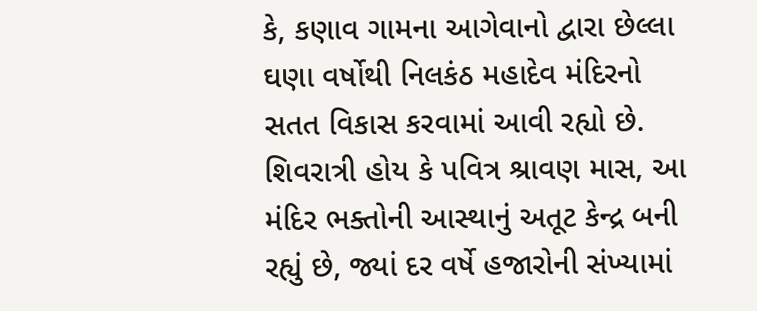કે, કણાવ ગામના આગેવાનો દ્વારા છેલ્લા ઘણા વર્ષોથી નિલકંઠ મહાદેવ મંદિરનો સતત વિકાસ કરવામાં આવી રહ્યો છે. શિવરાત્રી હોય કે પવિત્ર શ્રાવણ માસ, આ મંદિર ભક્તોની આસ્થાનું અતૂટ કેન્દ્ર બની રહ્યું છે, જ્યાં દર વર્ષે હજારોની સંખ્યામાં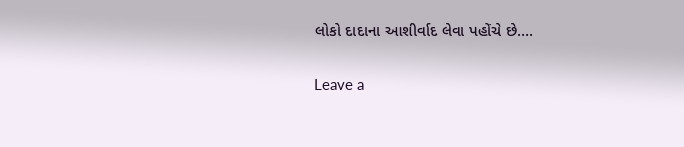લોકો દાદાના આશીર્વાદ લેવા પહોંચે છે….

Leave a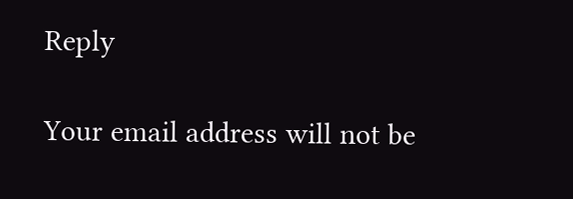Reply

Your email address will not be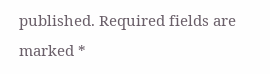published. Required fields are marked *